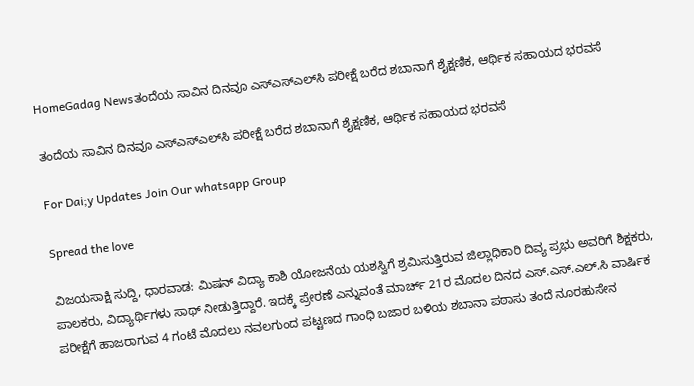HomeGadag Newsತಂದೆಯ ಸಾವಿನ ದಿನವೂ ಎಸ್‌ಎಸ್‌ಎಲ್‌ಸಿ ಪರೀಕ್ಷೆ ಬರೆದ ಶಬಾನಾಗೆ ಶೈಕ್ಷಣಿಕ, ಆರ್ಥಿಕ ಸಹಾಯದ ಭರವಸೆ

ತಂದೆಯ ಸಾವಿನ ದಿನವೂ ಎಸ್‌ಎಸ್‌ಎಲ್‌ಸಿ ಪರೀಕ್ಷೆ ಬರೆದ ಶಬಾನಾಗೆ ಶೈಕ್ಷಣಿಕ, ಆರ್ಥಿಕ ಸಹಾಯದ ಭರವಸೆ

For Dai;y Updates Join Our whatsapp Group

Spread the love

ವಿಜಯಸಾಕ್ಷಿ ಸುದ್ದಿ, ಧಾರವಾಡ: ಮಿಷನ್ ವಿದ್ಯಾ ಕಾಶಿ ಯೋಜನೆಯ ಯಶಸ್ವಿಗೆ ಶ್ರಮಿಸುತ್ತಿರುವ ಜಿಲ್ಲಾಧಿಕಾರಿ ದಿವ್ಯ ಪ್ರಭು ಅವರಿಗೆ ಶಿಕ್ಷಕರು, ಪಾಲಕರು, ವಿದ್ಯಾರ್ಥಿಗಳು ಸಾಥ್ ನೀಡುತ್ತಿದ್ದಾರೆ. ಇದಕ್ಕೆ ಪ್ರೇರಣೆ ಎನ್ನುವಂತೆ ಮಾರ್ಚ್ 21ರ ಮೊದಲ ದಿನದ ಎಸ್.ಎಸ್.ಎಲ್.ಸಿ ವಾರ್ಷಿಕ ಪರೀಕ್ಷೆಗೆ ಹಾಜರಾಗುವ 4 ಗಂಟೆ ಮೊದಲು ನವಲಗುಂದ ಪಟ್ಟಣದ ಗಾಂಧಿ ಬಜಾರ ಬಳಿಯ ಶಬಾನಾ ಪಠಾಸು ತಂದೆ ನೂರಹುಸೇನ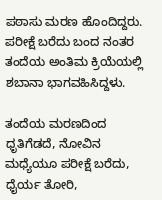ಪಠಾಸು ಮರಣ ಹೊಂದಿದ್ದರು. ಪರೀಕ್ಷೆ ಬರೆದು ಬಂದ ನಂತರ ತಂದೆಯ ಅಂತಿಮ ಕ್ರಿಯೆಯಲ್ಲಿ ಶಬಾನಾ ಭಾಗವಹಿಸಿದ್ದಳು.

ತಂದೆಯ ಮರಣದಿಂದ ಧೃತಿಗೆಡದೆ, ನೋವಿನ ಮಧ್ಯೆಯೂ ಪರೀಕ್ಷೆ ಬರೆದು, ಧೈರ್ಯ ತೋರಿ,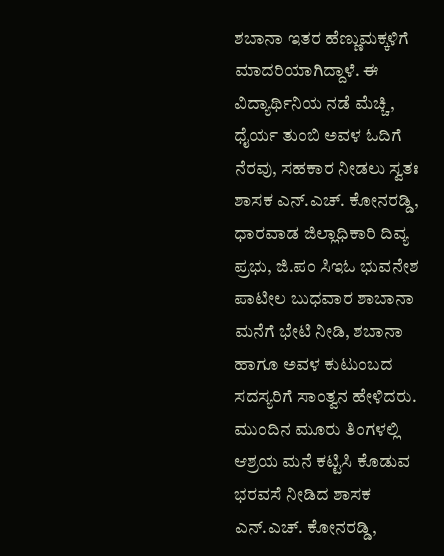ಶಬಾನಾ ಇತರ ಹೆಣ್ಣುಮಕ್ಕಳಿಗೆ ಮಾದರಿಯಾಗಿದ್ದಾಳೆ. ಈ ವಿದ್ಯಾರ್ಥಿನಿಯ ನಡೆ ಮೆಚ್ಚಿ, ಧೈರ್ಯ ತುಂಬಿ ಅವಳ ಓದಿಗೆ ನೆರವು, ಸಹಕಾರ ನೀಡಲು ಸ್ವತಃ ಶಾಸಕ ಎನ್.ಎಚ್. ಕೋನರಡ್ಡಿ, ಧಾರವಾಡ ಜಿಲ್ಲಾಧಿಕಾರಿ ದಿವ್ಯ ಪ್ರಭು, ಜಿ.ಪಂ ಸಿಇಓ ಭುವನೇಶ ಪಾಟೀಲ ಬುಧವಾರ ಶಾಬಾನಾ ಮನೆಗೆ ಭೇಟಿ ನೀಡಿ, ಶಬಾನಾ ಹಾಗೂ ಅವಳ ಕುಟುಂಬದ ಸದಸ್ಯರಿಗೆ ಸಾಂತ್ವನ ಹೇಳಿದರು. ಮುಂದಿನ ಮೂರು ತಿಂಗಳಲ್ಲಿ ಆಶ್ರಯ ಮನೆ ಕಟ್ಟಿಸಿ ಕೊಡುವ ಭರವಸೆ ನೀಡಿದ ಶಾಸಕ ಎನ್.ಎಚ್. ಕೋನರಡ್ಡಿ,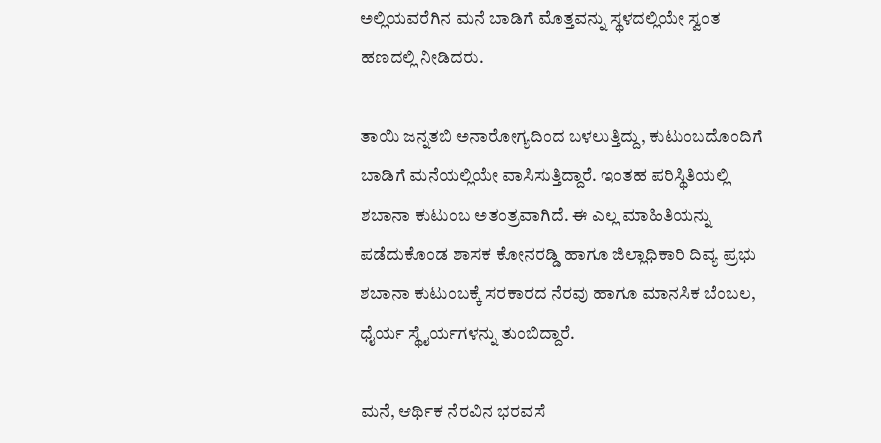ಅಲ್ಲಿಯವರೆಗಿನ ಮನೆ ಬಾಡಿಗೆ ಮೊತ್ತವನ್ನು ಸ್ಥಳದಲ್ಲಿಯೇ ಸ್ವಂತ ಹಣದಲ್ಲಿ ನೀಡಿದರು.

ತಾಯಿ ಜನ್ನತಬಿ ಅನಾರೋಗ್ಯದಿಂದ ಬಳಲುತ್ತಿದ್ದು, ಕುಟುಂಬದೊಂದಿಗೆ ಬಾಡಿಗೆ ಮನೆಯಲ್ಲಿಯೇ ವಾಸಿಸುತ್ತಿದ್ದಾರೆ. ಇಂತಹ ಪರಿಸ್ಥಿತಿಯಲ್ಲಿ ಶಬಾನಾ ಕುಟುಂಬ ಅತಂತ್ರವಾಗಿದೆ. ಈ ಎಲ್ಲ ಮಾಹಿತಿಯನ್ನು ಪಡೆದುಕೊಂಡ ಶಾಸಕ ಕೋನರಡ್ಡಿ ಹಾಗೂ ಜಿಲ್ಲಾಧಿಕಾರಿ ದಿವ್ಯ ಪ್ರಭು ಶಬಾನಾ ಕುಟುಂಬಕ್ಕೆ ಸರಕಾರದ ನೆರವು ಹಾಗೂ ಮಾನಸಿಕ ಬೆಂಬಲ, ಧೈರ್ಯ ಸ್ಥೈರ್ಯಗಳನ್ನು ತುಂಬಿದ್ದಾರೆ.

ಮನೆ, ಆರ್ಥಿಕ ನೆರವಿನ ಭರವಸೆ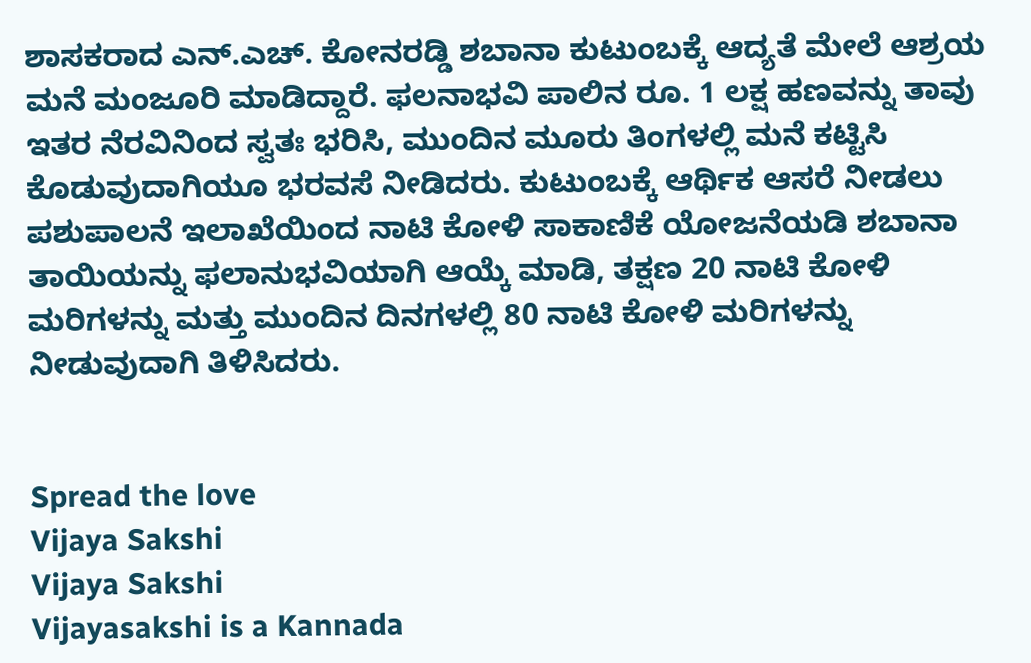ಶಾಸಕರಾದ ಎನ್.ಎಚ್. ಕೋನರಡ್ಡಿ ಶಬಾನಾ ಕುಟುಂಬಕ್ಕೆ ಆದ್ಯತೆ ಮೇಲೆ ಆಶ್ರಯ ಮನೆ ಮಂಜೂರಿ ಮಾಡಿದ್ದಾರೆ. ಫಲನಾಭವಿ ಪಾಲಿನ ರೂ. 1 ಲಕ್ಷ ಹಣವನ್ನು ತಾವು ಇತರ ನೆರವಿನಿಂದ ಸ್ವತಃ ಭರಿಸಿ, ಮುಂದಿನ ಮೂರು ತಿಂಗಳಲ್ಲಿ ಮನೆ ಕಟ್ಟಿಸಿ ಕೊಡುವುದಾಗಿಯೂ ಭರವಸೆ ನೀಡಿದರು. ಕುಟುಂಬಕ್ಕೆ ಆರ್ಥಿಕ ಆಸರೆ ನೀಡಲು ಪಶುಪಾಲನೆ ಇಲಾಖೆಯಿಂದ ನಾಟಿ ಕೋಳಿ ಸಾಕಾಣಿಕೆ ಯೋಜನೆಯಡಿ ಶಬಾನಾ ತಾಯಿಯನ್ನು ಫಲಾನುಭವಿಯಾಗಿ ಆಯ್ಕೆ ಮಾಡಿ, ತಕ್ಷಣ 20 ನಾಟಿ ಕೋಳಿ ಮರಿಗಳನ್ನು ಮತ್ತು ಮುಂದಿನ ದಿನಗಳಲ್ಲಿ 80 ನಾಟಿ ಕೋಳಿ ಮರಿಗಳನ್ನು ನೀಡುವುದಾಗಿ ತಿಳಿಸಿದರು.


Spread the love
Vijaya Sakshi
Vijaya Sakshi
Vijayasakshi is a Kannada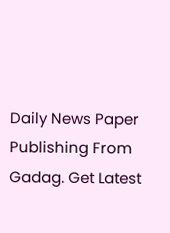Daily News Paper Publishing From Gadag. Get Latest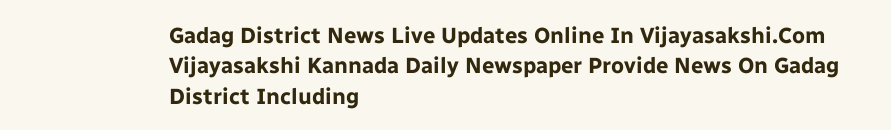Gadag District News Live Updates Online In Vijayasakshi.Com Vijayasakshi Kannada Daily Newspaper Provide News On Gadag District Including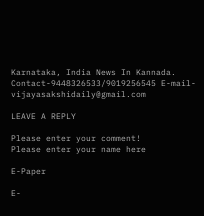Karnataka, India News In Kannada. Contact-9448326533/9019256545 E-mail-vijayasakshidaily@gmail.com

LEAVE A REPLY

Please enter your comment!
Please enter your name here

E-Paper

E-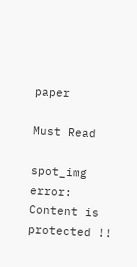paper

Must Read

spot_img
error: Content is protected !!